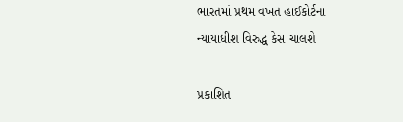ભારતમાં પ્રથમ વખત હાઈકોર્ટના ન્યાયાધીશ વિરુદ્ધ કેસ ચાલશે

પ્રકાશિત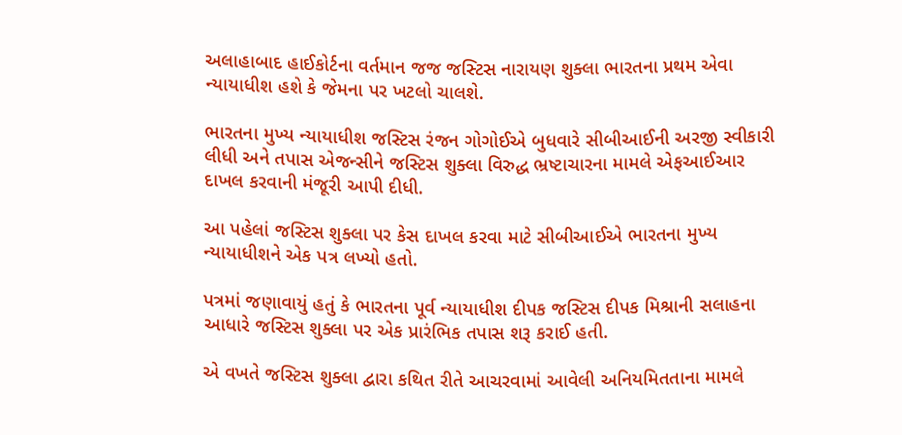અલાહાબાદ હાઈકોર્ટના વર્તમાન જજ જસ્ટિસ નારાયણ શુક્લા ભારતના પ્રથમ એવા ન્યાયાધીશ હશે કે જેમના પર ખટલો ચાલશે.

ભારતના મુખ્ય ન્યાયાધીશ જસ્ટિસ રંજન ગોગોઈએ બુધવારે સીબીઆઈની અરજી સ્વીકારી લીધી અને તપાસ એજન્સીને જસ્ટિસ શુક્લા વિરુદ્ધ ભ્રષ્ટાચારના મામલે એફઆઈઆર દાખલ કરવાની મંજૂરી આપી દીધી.

આ પહેલાં જસ્ટિસ શુક્લા પર કેસ દાખલ કરવા માટે સીબીઆઈએ ભારતના મુખ્ય ન્યાયાધીશને એક પત્ર લખ્યો હતો.

પત્રમાં જણાવાયું હતું કે ભારતના પૂર્વ ન્યાયાધીશ દીપક જસ્ટિસ દીપક મિશ્રાની સલાહના આધારે જસ્ટિસ શુક્લા પર એક પ્રારંભિક તપાસ શરૂ કરાઈ હતી.

એ વખતે જસ્ટિસ શુક્લા દ્વારા કથિત રીતે આચરવામાં આવેલી અનિયમિતતાના મામલે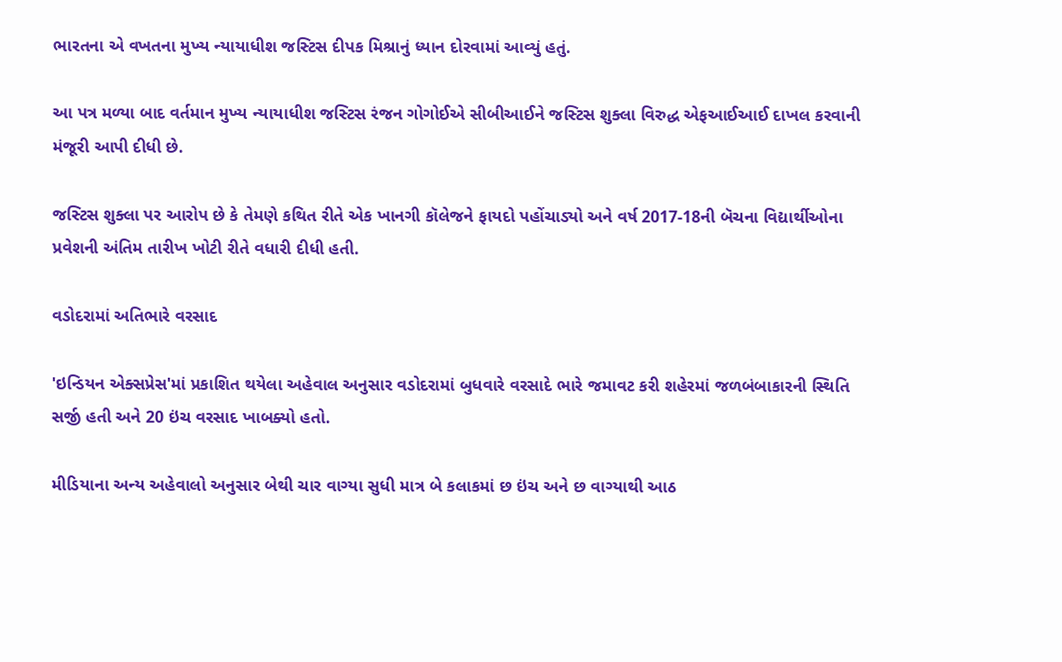ભારતના એ વખતના મુખ્ય ન્યાયાધીશ જસ્ટિસ દીપક મિશ્રાનું ધ્યાન દોરવામાં આવ્યું હતું.

આ પત્ર મળ્યા બાદ વર્તમાન મુખ્ય ન્યાયાધીશ જસ્ટિસ રંજન ગોગોઈએ સીબીઆઈને જસ્ટિસ શુક્લા વિરુદ્ધ એફઆઈઆઈ દાખલ કરવાની મંજૂરી આપી દીધી છે.

જસ્ટિસ શુક્લા પર આરોપ છે કે તેમણે કથિત રીતે એક ખાનગી કૉલેજને ફાયદો પહોંચાડ્યો અને વર્ષ 2017-18ની બૅચના વિદ્યાર્થીઓના પ્રવેશની અંતિમ તારીખ ખોટી રીતે વધારી દીધી હતી.

વડોદરામાં અતિભારે વરસાદ

'ઇન્ડિયન એક્સપ્રેસ'માં પ્રકાશિત થયેલા અહેવાલ અનુસાર વડોદરામાં બુધવારે વરસાદે ભારે જમાવટ કરી શહેરમાં જળબંબાકારની સ્થિતિ સર્જી હતી અને 20 ઇંચ વરસાદ ખાબક્યો હતો.

મીડિયાના અન્ય અહેવાલો અનુસાર બેથી ચાર વાગ્યા સુધી માત્ર બે કલાકમાં છ ઇંચ અને છ વાગ્યાથી આઠ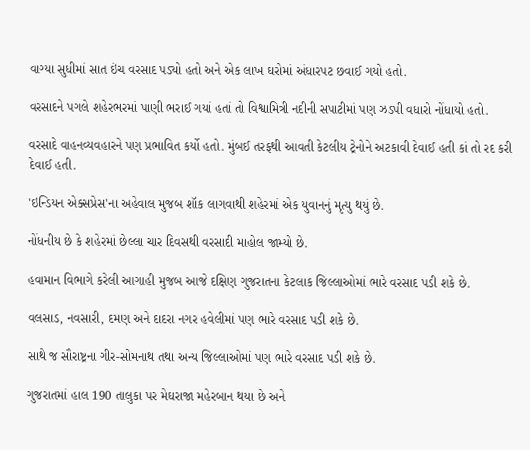વાગ્યા સુધીમાં સાત ઇંચ વરસાદ પડ્યો હતો અને એક લાખ ઘરોમાં અંધારપટ છવાઈ ગયો હતો.

વરસાદને પગલે શહેરભરમાં પાણી ભરાઈ ગયાં હતાં તો વિશ્વામિત્રી નદીની સપાટીમાં પણ ઝડપી વધારો નોંધાયો હતો.

વરસાદે વાહનવ્યવહારને પણ પ્રભાવિત કર્યો હતો. મુંબઈ તરફથી આવતી કેટલીય ટ્રેનોને અટકાવી દેવાઈ હતી કાં તો રદ કરી દેવાઈ હતી.

'ઇન્ડિયન એક્સપ્રેસ'ના અહેવાલ મુજબ શૉક લાગવાથી શહેરમાં એક યુવાનનું મૃત્યુ થયું છે.

નોંધનીય છે કે શહેરમાં છેલ્લા ચાર દિવસથી વરસાદી માહોલ જામ્યો છે.

હવામાન વિભાગે કરેલી આગાહી મુજબ આજે દક્ષિણ ગુજરાતના કેટલાક જિલ્લાઓમાં ભારે વરસાદ પડી શકે છે.

વલસાડ, નવસારી, દમણ અને દાદરા નગર હવેલીમાં પણ ભારે વરસાદ પડી શકે છે.

સાથે જ સૌરાષ્ટ્રના ગીર-સોમનાથ તથા અન્ય જિલ્લાઓમાં પણ ભારે વરસાદ પડી શકે છે.

ગુજરાતમાં હાલ 190 તાલુકા પર મેઘરાજા મહેરબાન થયા છે અને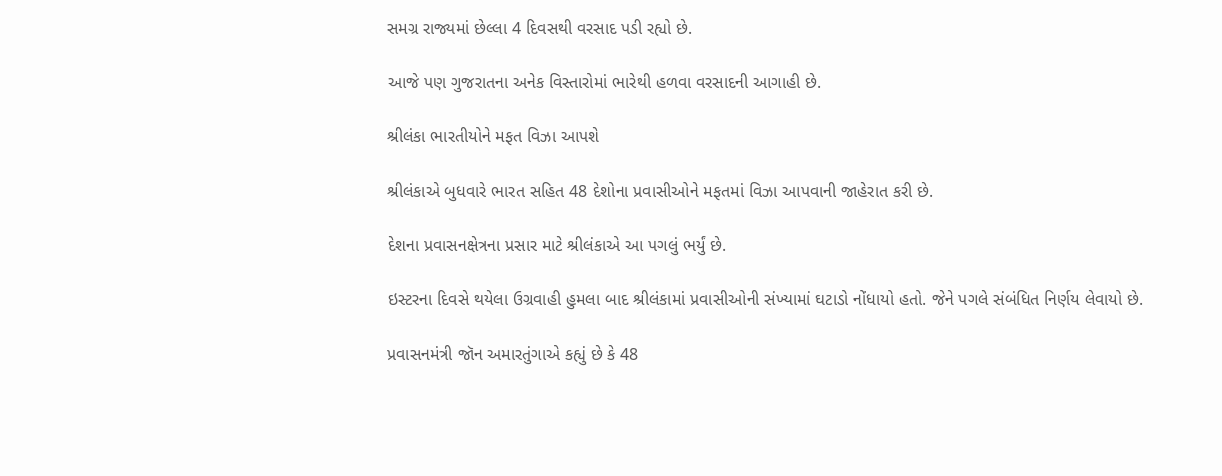સમગ્ર રાજ્યમાં છેલ્લા 4 દિવસથી વરસાદ પડી રહ્યો છે.

આજે પણ ગુજરાતના અનેક વિસ્તારોમાં ભારેથી હળવા વરસાદની આગાહી છે.

શ્રીલંકા ભારતીયોને મફત વિઝા આપશે

શ્રીલંકાએ બુધવારે ભારત સહિત 48 દેશોના પ્રવાસીઓને મફતમાં વિઝા આપવાની જાહેરાત કરી છે.

દેશના પ્રવાસનક્ષેત્રના પ્રસાર માટે શ્રીલંકાએ આ પગલું ભર્યું છે.

ઇસ્ટરના દિવસે થયેલા ઉગ્રવાહી હુમલા બાદ શ્રીલંકામાં પ્રવાસીઓની સંખ્યામાં ઘટાડો નોંધાયો હતો. જેને પગલે સંબંધિત નિર્ણય લેવાયો છે.

પ્રવાસનમંત્રી જૉન અમારતુંગાએ કહ્યું છે કે 48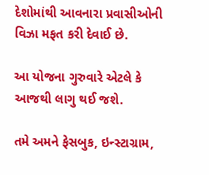દેશોમાંથી આવનારા પ્રવાસીઓની વિઝા મફત કરી દેવાઈ છે.

આ યોજના ગુરુવારે એટલે કે આજથી લાગુ થઈ જશે.

તમે અમને ફેસબુક, ઇન્સ્ટાગ્રામ,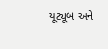યૂટ્યૂબ અને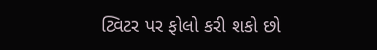ટ્વિટર પર ફોલો કરી શકો છો